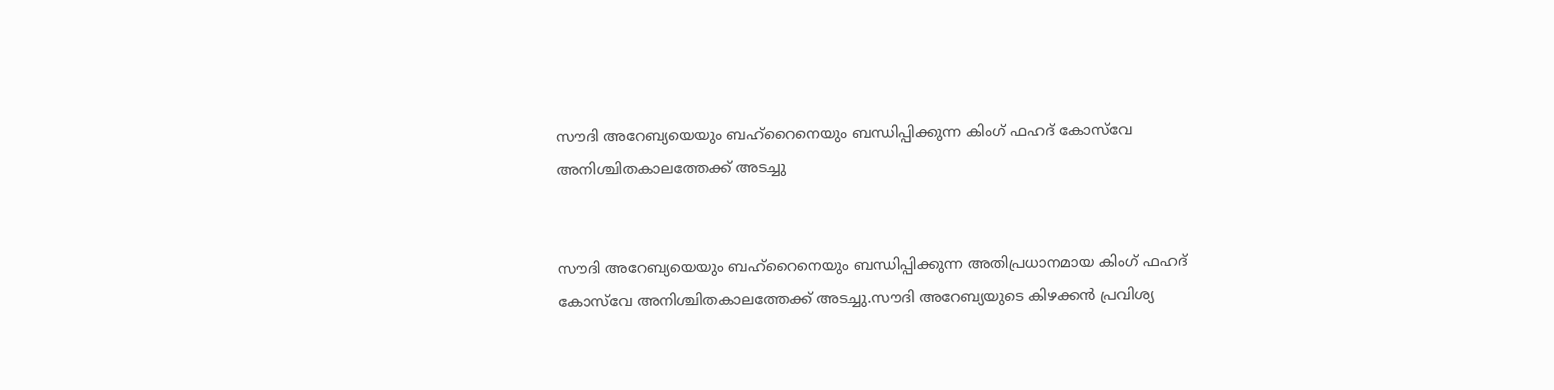സൗദി അറേബ്യയെയും ബഹ്‌റൈനെയും ബന്ധിപ്പിക്കുന്ന കിംഗ് ഫഹദ് കോസ്‌വേ അനിശ്ചിതകാലത്തേക്ക് അടച്ചു


സൗദി അറേബ്യയെയും ബഹ്‌റൈനെയും ബന്ധിപ്പിക്കുന്ന അതിപ്രധാനമായ കിംഗ് ഫഹദ് കോസ്‌വേ അനിശ്ചിതകാലത്തേക്ക് അടച്ചു.സൗദി അറേബ്യയുടെ കിഴക്കൻ പ്രവിശ്യ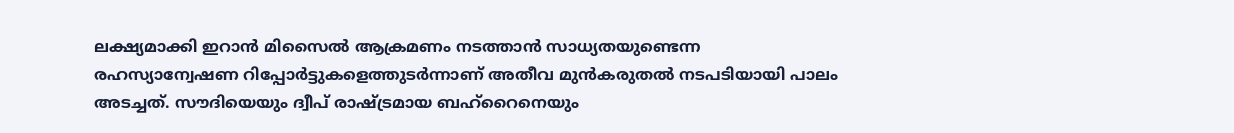ലക്ഷ്യമാക്കി ഇറാൻ മിസൈല്‍ ആക്രമണം നടത്താൻ സാധ്യതയുണ്ടെന്ന രഹസ്യാന്വേഷണ റിപ്പോർട്ടുകളെത്തുടർന്നാണ് അതീവ മുൻകരുതല്‍ നടപടിയായി പാലം അടച്ചത്. സൗദിയെയും ദ്വീപ് രാഷ്ട്രമായ ബഹ്‌റൈനെയും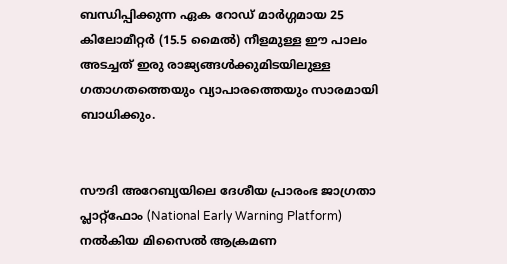ബന്ധിപ്പിക്കുന്ന ഏക റോഡ് മാർഗ്ഗമായ 25 കിലോമീറ്റർ (15.5 മൈല്‍) നീളമുള്ള ഈ പാലം അടച്ചത് ഇരു രാജ്യങ്ങള്‍ക്കുമിടയിലുള്ള ഗതാഗതത്തെയും വ്യാപാരത്തെയും സാരമായി ബാധിക്കും.


സൗദി അറേബ്യയിലെ ദേശീയ പ്രാരംഭ ജാഗ്രതാ പ്ലാറ്റ്‌ഫോം (National Early Warning Platform) നല്‍കിയ മിസൈല്‍ ആക്രമണ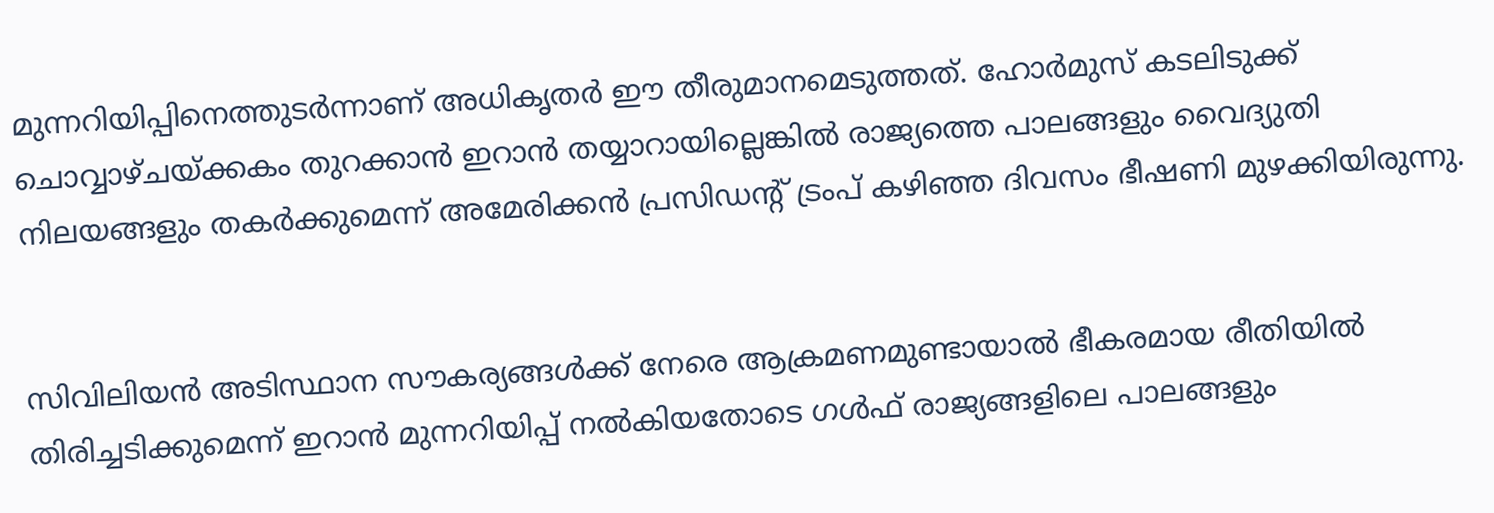മുന്നറിയിപ്പിനെത്തുടർന്നാണ് അധികൃതർ ഈ തീരുമാനമെടുത്തത്. ഹോർമുസ് കടലിടുക്ക് ചൊവ്വാഴ്ചയ്ക്കകം തുറക്കാൻ ഇറാൻ തയ്യാറായില്ലെങ്കില്‍ രാജ്യത്തെ പാലങ്ങളും വൈദ്യുതി നിലയങ്ങളും തകർക്കുമെന്ന് അമേരിക്കൻ പ്രസിഡൻ്റ് ട്രംപ് കഴിഞ്ഞ ദിവസം ഭീഷണി മുഴക്കിയിരുന്നു.


സിവിലിയൻ അടിസ്ഥാന സൗകര്യങ്ങള്‍ക്ക് നേരെ ആക്രമണമുണ്ടായാല്‍ ഭീകരമായ രീതിയില്‍ തിരിച്ചടിക്കുമെന്ന് ഇറാൻ മുന്നറിയിപ്പ് നല്‍കിയതോടെ ഗള്‍ഫ് രാജ്യങ്ങളിലെ പാലങ്ങളും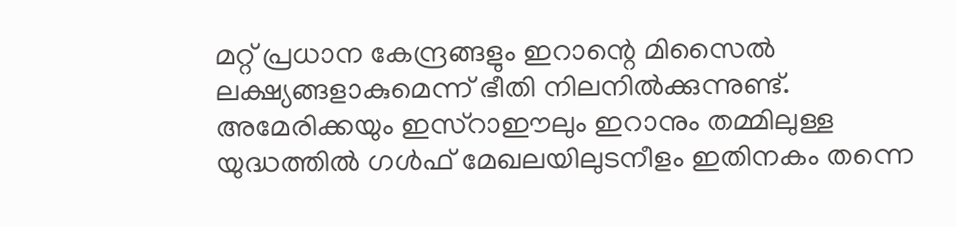മറ്റ് പ്രധാന കേന്ദ്രങ്ങളും ഇറാന്റെ മിസൈല്‍ ലക്ഷ്യങ്ങളാകുമെന്ന് ഭീതി നിലനില്‍ക്കുന്നുണ്ട്. അമേരിക്കയും ഇസ്റാഈലും ഇറാനും തമ്മിലുള്ള യുദ്ധത്തില്‍ ഗള്‍ഫ് മേഖലയിലുടനീളം ഇതിനകം തന്നെ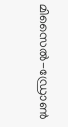മിസൈല്‍-ഡ്രോണ്‍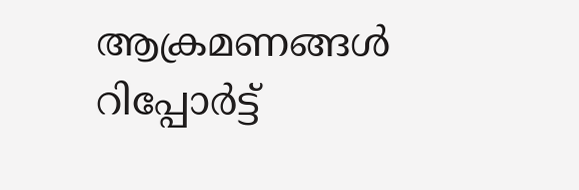ആക്രമണങ്ങള്‍ റിപ്പോർട്ട്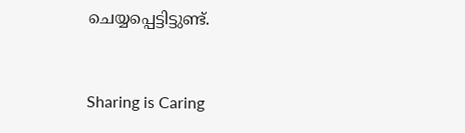ചെയ്യപ്പെട്ടിട്ടുണ്ട്.



Sharing is Caring